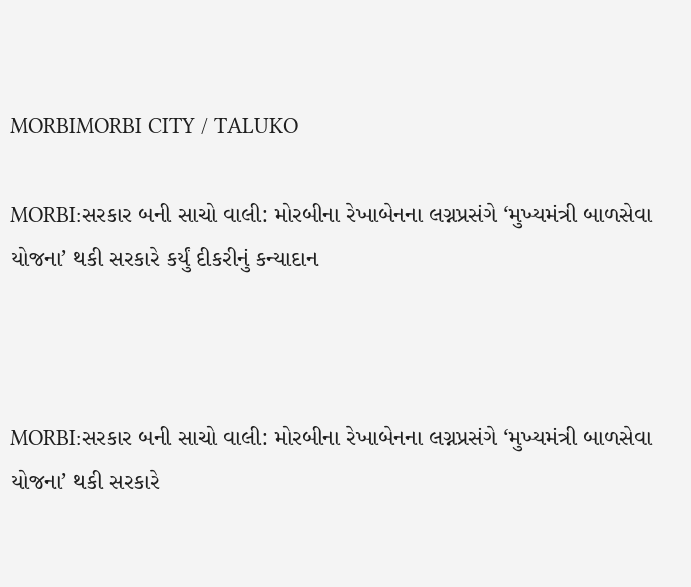MORBIMORBI CITY / TALUKO

MORBI:સરકાર બની સાચો વાલી: મોરબીના રેખાબેનના લગ્નપ્રસંગે ‘મુખ્યમંત્રી બાળસેવા યોજના’ થકી સરકારે કર્યું દીકરીનું કન્યાદાન



MORBI:સરકાર બની સાચો વાલી: મોરબીના રેખાબેનના લગ્નપ્રસંગે ‘મુખ્યમંત્રી બાળસેવા યોજના’ થકી સરકારે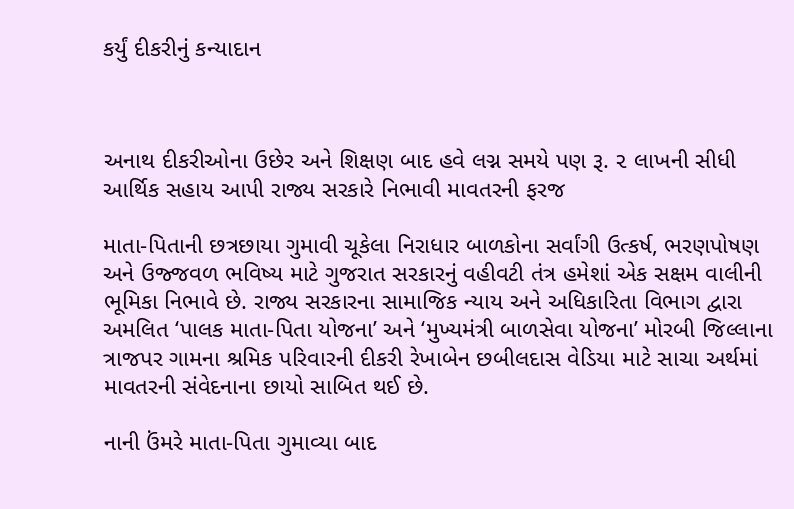કર્યું દીકરીનું કન્યાદાન



અનાથ દીકરીઓના ઉછેર અને શિક્ષણ બાદ હવે લગ્ન સમયે પણ રૂ. ૨ લાખની સીધી આર્થિક સહાય આપી રાજ્ય સરકારે નિભાવી માવતરની ફરજ

માતા-પિતાની છત્રછાયા ગુમાવી ચૂકેલા નિરાધાર બાળકોના સર્વાંગી ઉત્કર્ષ, ભરણપોષણ અને ઉજ્જવળ ભવિષ્ય માટે ગુજરાત સરકારનું વહીવટી તંત્ર હમેશાં એક સક્ષમ વાલીની ભૂમિકા નિભાવે છે. રાજ્ય સરકારના સામાજિક ન્યાય અને અધિકારિતા વિભાગ દ્વારા અમલિત ‘પાલક માતા-પિતા યોજના’ અને ‘મુખ્યમંત્રી બાળસેવા યોજના’ મોરબી જિલ્લાના ત્રાજપર ગામના શ્રમિક પરિવારની દીકરી રેખાબેન છબીલદાસ વેડિયા માટે સાચા અર્થમાં માવતરની સંવેદનાના છાયો સાબિત થઈ છે.

નાની ઉંમરે માતા-પિતા ગુમાવ્યા બાદ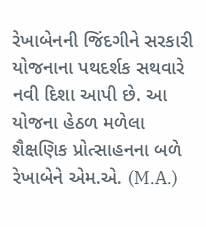રેખાબેનની જિંદગીને સરકારી યોજનાના પથદર્શક સથવારે નવી દિશા આપી છે. આ યોજના હેઠળ મળેલા શૈક્ષણિક પ્રોત્સાહનના બળે રેખાબેને એમ.એ. (M.A.)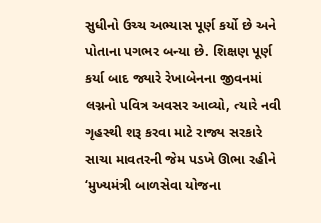સુધીનો ઉચ્ચ અભ્યાસ પૂર્ણ કર્યો છે અને પોતાના પગભર બન્યા છે. શિક્ષણ પૂર્ણ કર્યા બાદ જ્યારે રેખાબેનના જીવનમાં લગ્નનો પવિત્ર અવસર આવ્યો, ત્યારે નવી ગૃહસ્થી શરૂ કરવા માટે રાજ્ય સરકારે સાચા માવતરની જેમ પડખે ઊભા રહીને ‘મુખ્યમંત્રી બાળસેવા યોજના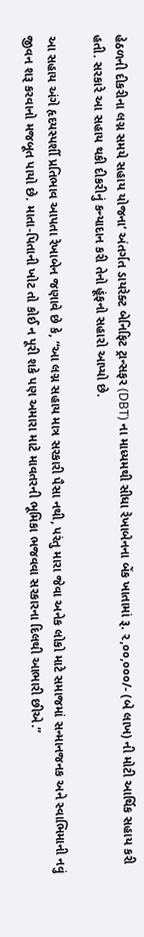હેઠળની દીકરીના લગ્ન સમયે સહાય યોજના’ અંતર્ગત ડાયરેક્ટ બેનિફિટ ટ્રાન્સફર (DBT) ના માધ્યમથી સીધા રેખાબેનના બેંક ખાતામાં રૂ. ૨,૦૦,૦૦૦/- (બે લાખ) ની મોટી આર્થિક સહાય કરી હતી. સરકારે આ સહાય થકી દીકરીનું કન્યાદાન કરી તેનો હૂંફનો સહારો આપ્યો છે.

આ સહાય અંગે હૃદયસ્પર્શી પ્રતિભાવ આપતા રેખાબેન જણાવે છે કે, “આ લગ્ન સહાય માત્ર સરકારી પૈસા નથી, પરંતુ મારા જેવા અનેક લોકો માટે સમાજમાં સન્માનજનક અને સ્વાભિમાની નવું જીવન શરૂ કરવાનો મજબૂત પાયો છે. માતા-પિતાની ખોટ તો કોઈ ન પૂરી શકે પણ અમારા માટે માવતરની ભૂમિકા ભજવવા સરકારના દિલથી આભારી છીએ.”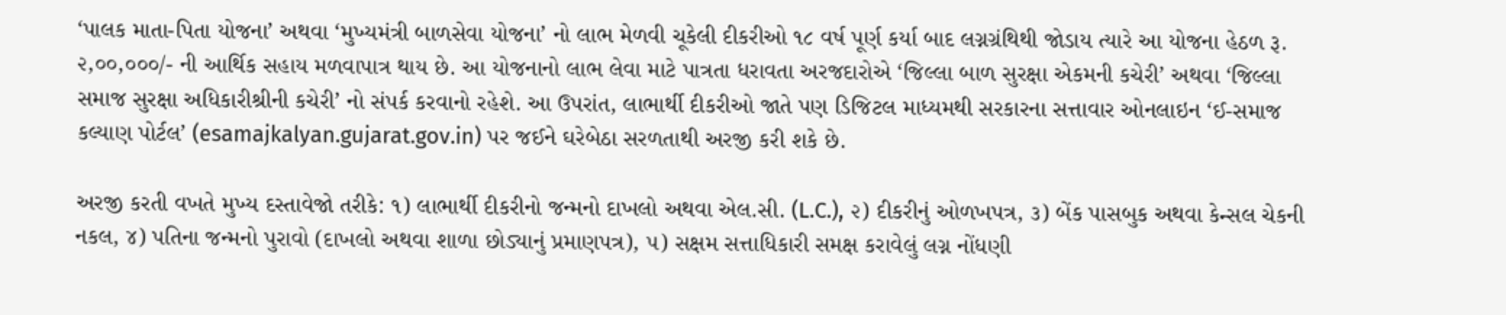‘પાલક માતા-પિતા યોજના’ અથવા ‘મુખ્યમંત્રી બાળસેવા યોજના’ નો લાભ મેળવી ચૂકેલી દીકરીઓ ૧૮ વર્ષ પૂર્ણ કર્યા બાદ લગ્નગ્રંથિથી જોડાય ત્યારે આ યોજના હેઠળ રૂ. ૨,૦૦,૦૦૦/- ની આર્થિક સહાય મળવાપાત્ર થાય છે. આ યોજનાનો લાભ લેવા માટે પાત્રતા ધરાવતા અરજદારોએ ‘જિલ્લા બાળ સુરક્ષા એકમની કચેરી’ અથવા ‘જિલ્લા સમાજ સુરક્ષા અધિકારીશ્રીની કચેરી’ નો સંપર્ક કરવાનો રહેશે. આ ઉપરાંત, લાભાર્થી દીકરીઓ જાતે પણ ડિજિટલ માધ્યમથી સરકારના સત્તાવાર ઓનલાઇન ‘ઈ-સમાજ કલ્યાણ પોર્ટલ’ (esamajkalyan.gujarat.gov.in) પર જઈને ઘરેબેઠા સરળતાથી અરજી કરી શકે છે.

અરજી કરતી વખતે મુખ્ય દસ્તાવેજો તરીકે: ૧) લાભાર્થી દીકરીનો જન્મનો દાખલો અથવા એલ.સી. (L.C.), ૨) દીકરીનું ઓળખપત્ર, ૩) બેંક પાસબુક અથવા કેન્સલ ચેકની નકલ, ૪) પતિના જન્મનો પુરાવો (દાખલો અથવા શાળા છોડ્યાનું પ્રમાણપત્ર), ૫) સક્ષમ સત્તાધિકારી સમક્ષ કરાવેલું લગ્ન નોંધણી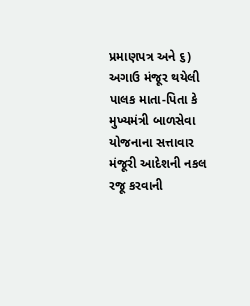પ્રમાણપત્ર અને ૬) અગાઉ મંજૂર થયેલી પાલક માતા-પિતા કે મુખ્યમંત્રી બાળસેવા યોજનાના સત્તાવાર મંજૂરી આદેશની નકલ રજૂ કરવાની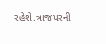રહેશે.ત્રાજપરની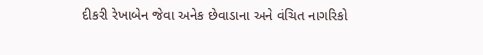દીકરી રેખાબેન જેવા અનેક છેવાડાના અને વંચિત નાગરિકો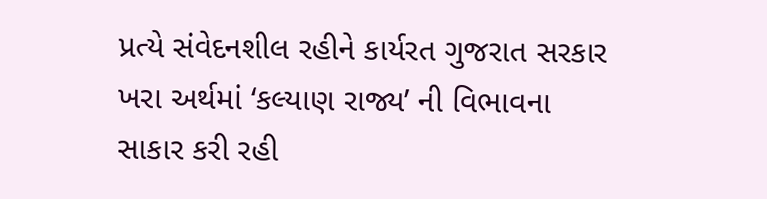પ્રત્યે સંવેદનશીલ રહીને કાર્યરત ગુજરાત સરકાર ખરા અર્થમાં ‘કલ્યાણ રાજ્ય’ ની વિભાવના સાકાર કરી રહી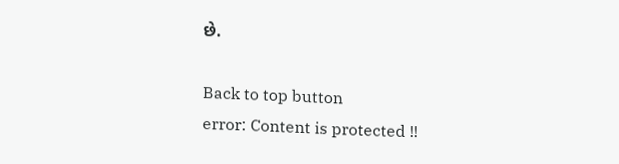છે.

Back to top button
error: Content is protected !!